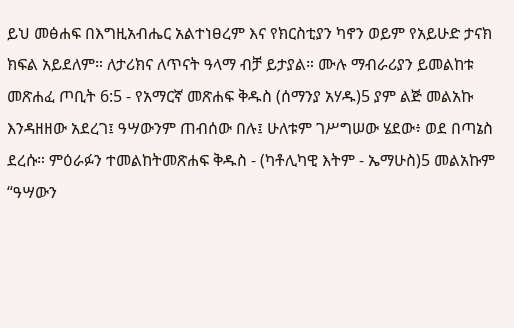ይህ መፅሐፍ በእግዚአብሔር አልተነፀረም እና የክርስቲያን ካኖን ወይም የአይሁድ ታናክ ክፍል አይደለም። ለታሪክና ለጥናት ዓላማ ብቻ ይታያል። ሙሉ ማብራሪያን ይመልከቱ መጽሐፈ ጦቢት 6:5 - የአማርኛ መጽሐፍ ቅዱስ (ሰማንያ አሃዱ)5 ያም ልጅ መልአኩ እንዳዘዘው አደረገ፤ ዓሣውንም ጠብሰው በሉ፤ ሁለቱም ገሥግሠው ሄደው፥ ወደ በጣኔስ ደረሱ። ምዕራፉን ተመልከትመጽሐፍ ቅዱስ - (ካቶሊካዊ እትም - ኤማሁስ)5 መልአኩም “ዓሣውን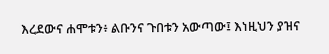እረደውና ሐሞቱን፥ ልቡንና ጉበቱን አውጣው፤ እነዚህን ያዝና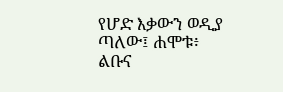የሆድ እቃውን ወዲያ ጣለው፤ ሐሞቱ፥ ልቡና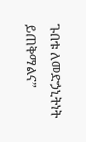ጉበቱ ለመድኃኒትነት ይጠቅማልና”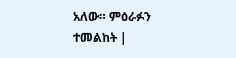አለው። ምዕራፉን ተመልከት |